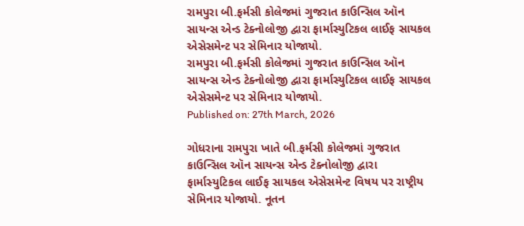રામપુરા બી.ફર્મસી કોલેજમાં ગુજરાત કાઉન્સિલ ઑન સાયન્સ એન્ડ ટેક્નોલોજી દ્વારા ફાર્માસ્યુટિકલ લાઈફ સાયકલ એસેસમેન્ટ પર સેમિનાર યોજાયો.
રામપુરા બી.ફર્મસી કોલેજમાં ગુજરાત કાઉન્સિલ ઑન સાયન્સ એન્ડ ટેક્નોલોજી દ્વારા ફાર્માસ્યુટિકલ લાઈફ સાયકલ એસેસમેન્ટ પર સેમિનાર યોજાયો.
Published on: 27th March, 2026

ગોધરાના રામપુરા ખાતે બી.ફર્મસી કોલેજમાં ગુજરાત કાઉન્સિલ ઑન સાયન્સ એન્ડ ટેક્નોલોજી દ્વારા ફાર્માસ્યુટિકલ લાઈફ સાયકલ એસેસમેન્ટ વિષય પર રાષ્ટ્રીય સેમિનાર યોજાયો. નૂતન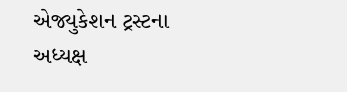એજ્યુકેશન ટ્રસ્ટના અધ્યક્ષ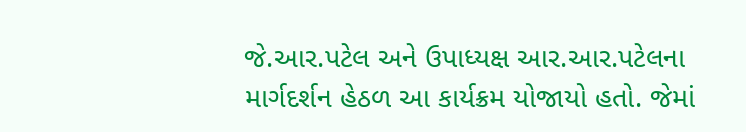જે.આર.પટેલ અને ઉપાધ્યક્ષ આર.આર.પટેલના માર્ગદર્શન હેઠળ આ કાર્યક્રમ યોજાયો હતો. જેમાં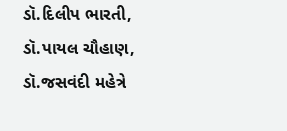ડૉ.દિલીપ ભારતી, ડૉ.પાયલ ચૌહાણ, ડૉ.જસવંદી મહેત્રે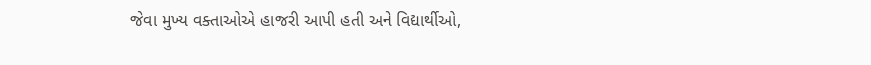જેવા મુખ્ય વક્તાઓએ હાજરી આપી હતી અને વિદ્યાર્થીઓ,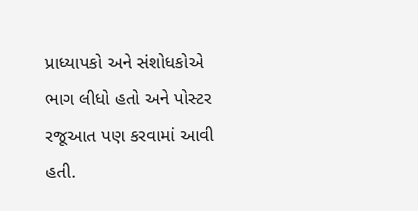પ્રાધ્યાપકો અને સંશોધકોએ ભાગ લીધો હતો અને પોસ્ટર રજૂઆત પણ કરવામાં આવી હતી.